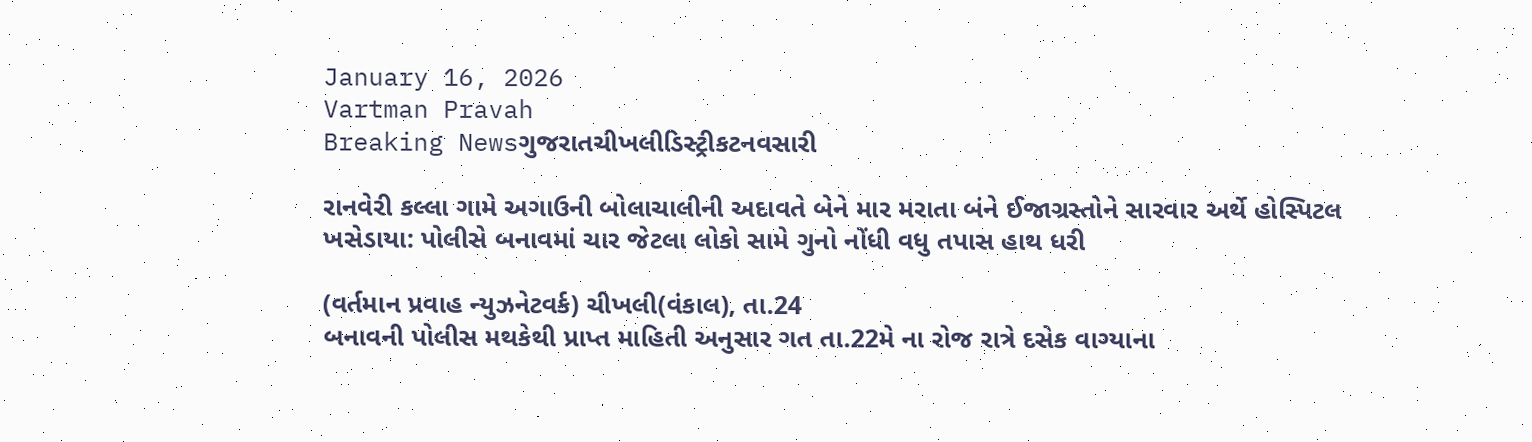January 16, 2026
Vartman Pravah
Breaking Newsગુજરાતચીખલીડિસ્ટ્રીકટનવસારી

રાનવેરી કલ્લા ગામે અગાઉની બોલાચાલીની અદાવતે બેને માર મરાતા બંને ઈજાગ્રસ્‍તોને સારવાર અર્થે હોસ્‍પિટલ ખસેડાયા: પોલીસે બનાવમાં ચાર જેટલા લોકો સામે ગુનો નોંધી વધુ તપાસ હાથ ધરી

(વર્તમાન પ્રવાહ ન્‍યુઝનેટવર્ક) ચીખલી(વંકાલ), તા.24
બનાવની પોલીસ મથકેથી પ્રાપ્ત માહિતી અનુસાર ગત તા.22મે ના રોજ રાત્રે દસેક વાગ્‍યાના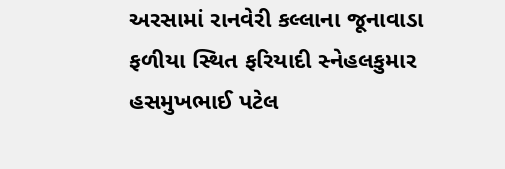અરસામાં રાનવેરી કલ્લાના જૂનાવાડા ફળીયા સ્‍થિત ફરિયાદી સ્‍નેહલકુમાર હસમુખભાઈ પટેલ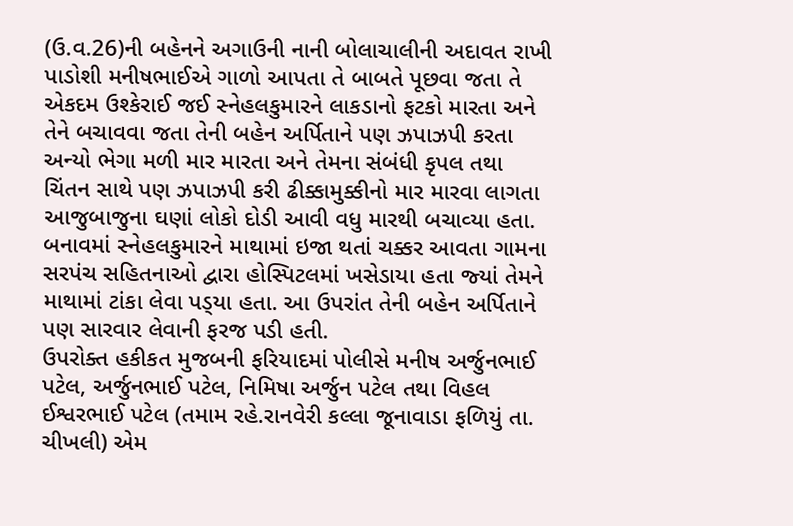(ઉ.વ.26)ની બહેનને અગાઉની નાની બોલાચાલીની અદાવત રાખી પાડોશી મનીષભાઈએ ગાળો આપતા તે બાબતે પૂછવા જતા તે એકદમ ઉશ્‍કેરાઈ જઈ સ્‍નેહલકુમારને લાકડાનો ફટકો મારતા અને તેને બચાવવા જતા તેની બહેન અર્પિતાને પણ ઝપાઝપી કરતા અન્‍યો ભેગા મળી માર મારતા અને તેમના સંબંધી કૃપલ તથા ચિંતન સાથે પણ ઝપાઝપી કરી ઢીક્કામુક્કીનો માર મારવા લાગતા આજુબાજુના ઘણાં લોકો દોડી આવી વધુ મારથી બચાવ્‍યા હતા.
બનાવમાં સ્‍નેહલકુમારને માથામાં ઇજા થતાં ચક્કર આવતા ગામના સરપંચ સહિતનાઓ દ્વારા હોસ્‍પિટલમાં ખસેડાયા હતા જ્‍યાં તેમને માથામાં ટાંકા લેવા પડ્‍યા હતા. આ ઉપરાંત તેની બહેન અર્પિતાને પણ સારવાર લેવાની ફરજ પડી હતી.
ઉપરોક્‍ત હકીકત મુજબની ફરિયાદમાં પોલીસે મનીષ અર્જુનભાઈ પટેલ, અર્જુનભાઈ પટેલ, નિમિષા અર્જુન પટેલ તથા વિહલ ઈશ્વરભાઈ પટેલ (તમામ રહે.રાનવેરી કલ્લા જૂનાવાડા ફળિયું તા. ચીખલી) એમ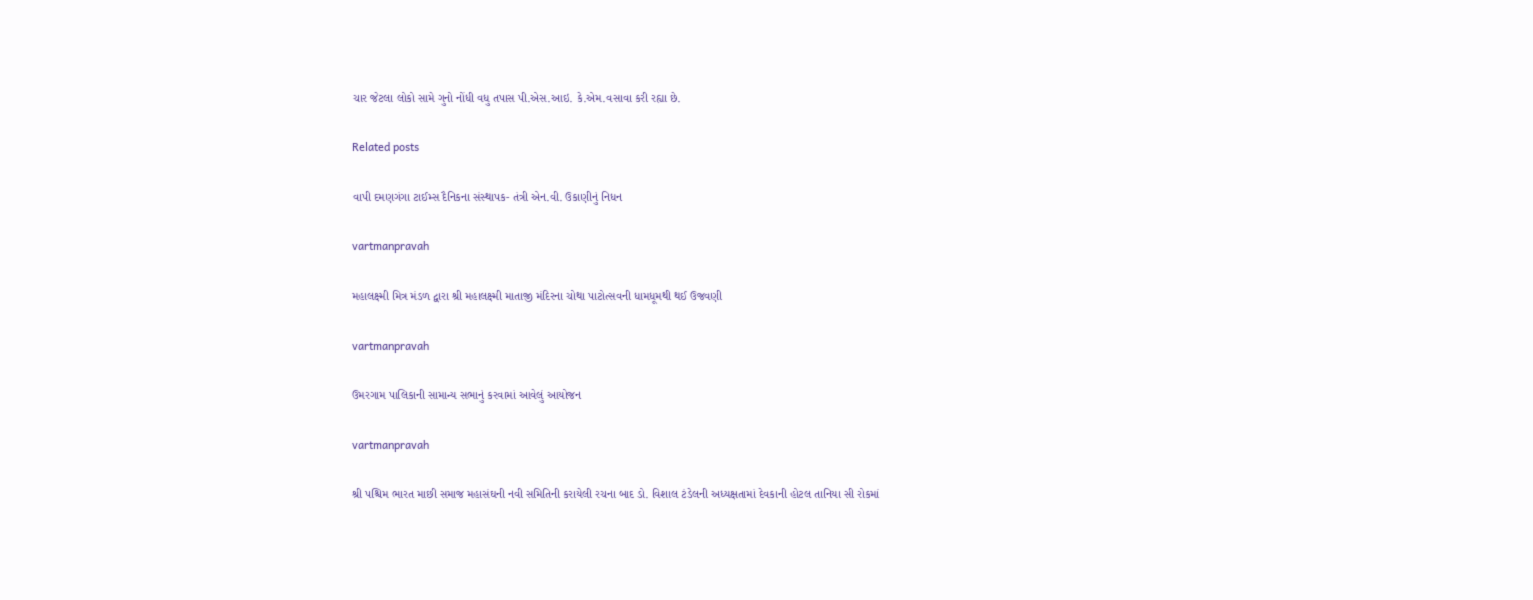ચાર જેટલા લોકો સામે ગુનો નોંધી વધુ તપાસ પી.એસ.આઇ. કે.એમ.વસાવા કરી રહ્યા છે.

Related posts

વાપી દમણગંગા ટાઈમ્‍સ દૈનિકના સંસ્‍થાપક- તંત્રી એન.વી. ઉકાણીનું નિધન

vartmanpravah

મહાલક્ષ્મી મિત્ર મંડળ દ્વારા શ્રી મહાલક્ષ્મી માતાજી મંદિરના ચોથા પાટોત્‍સવની ધામધૂમથી થઈ ઉજવણી

vartmanpravah

ઉમરગામ પાલિકાની સામાન્‍ય સભાનું કરવામાં આવેલું આયોજન

vartmanpravah

શ્રી પશ્ચિમ ભારત માછી સમાજ મહાસંઘની નવી સમિતિની કરાયેલી રચના બાદ ડો. વિશાલ ટંડેલની અધ્‍યક્ષતામાં દેવકાની હોટલ તાનિયા સી રોકમાં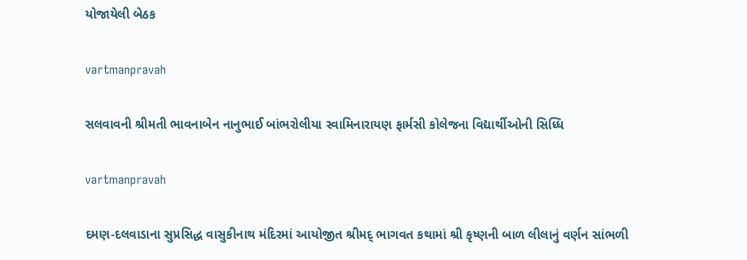યોજાયેલી બેઠક

vartmanpravah

સલવાવની શ્રીમતી ભાવનાબેન નાનુભાઈ બાંભરોલીયા સ્‍વામિનારાયણ ફાર્મસી કોલેજના વિદ્યાર્થીઓની સિધ્‍ધિ

vartmanpravah

દમણ-દલવાડાના સુપ્રસિદ્ધ વાસુકીનાથ મંદિરમાં આયોજીત શ્રીમદ્‌ ભાગવત કથામાં શ્રી કૃષ્‍ણની બાળ લીલાનું વર્ણન સાંભળી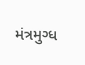મંત્રમુગ્‍ધ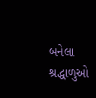બનેલા શ્રદ્ધાળુઓ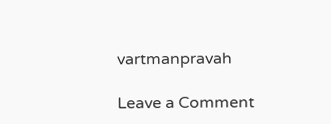vartmanpravah

Leave a Comment